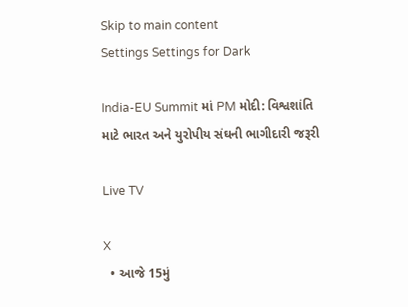Skip to main content
Settings Settings for Dark

India-EU Summit માં PM મોદી: વિશ્વશાંતિ માટે ભારત અને યુરોપીય સંઘની ભાગીદારી જરૂરી

Live TV

X
  • આજે 15મું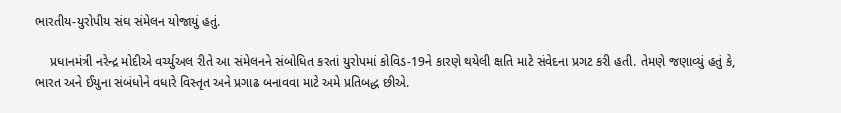ભારતીય-યુરોપીય સંઘ સંમેલન યોજાયું હતું.

    પ્રધાનમંત્રી નરેન્દ્ર મોદીએ વર્ચ્યુઅલ રીતે આ સંમેલનને સંબોધિત કરતાં યુરોપમાં કોવિડ-19ને કારણે થયેલી ક્ષતિ માટે સંવેદના પ્રગટ કરી હતી. તેમણે જણાવ્યું હતું કે, ભારત અને ઈયુના સંબંધોને વધારે વિસ્તૃત અને પ્રગાઢ બનાવવા માટે અમે પ્રતિબદ્ધ છીએ.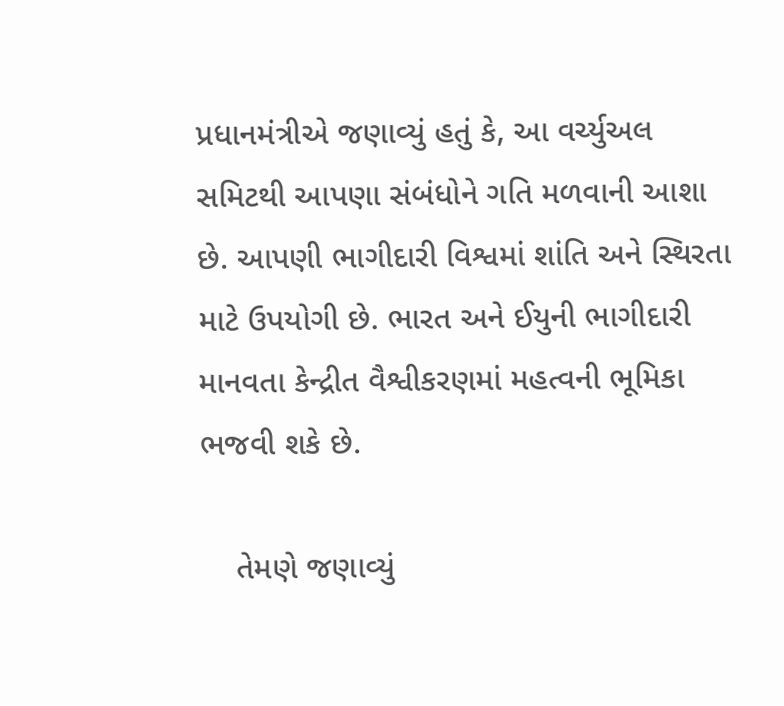પ્રધાનમંત્રીએ જણાવ્યું હતું કે, આ વર્ચ્યુઅલ સમિટથી આપણા સંબંધોને ગતિ મળવાની આશા છે. આપણી ભાગીદારી વિશ્વમાં શાંતિ અને સ્થિરતા માટે ઉપયોગી છે. ભારત અને ઈયુની ભાગીદારી માનવતા કેન્દ્રીત વૈશ્વીકરણમાં મહત્વની ભૂમિકા ભજવી શકે છે.

    તેમણે જણાવ્યું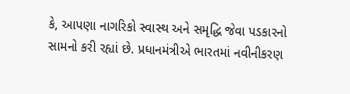કે, આપણા નાગરિકો સ્વાસ્થ અને સમૃદ્ધિ જેવા પડકારનો સામનો કરી રહ્યાં છે. પ્રધાનમંત્રીએ ભારતમાં નવીનીકરણ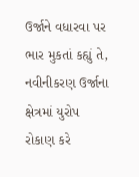ઉર્જાને વધારવા પર ભાર મુકતાં કહ્યું તે, નવીનીકરણ ઉર્જાના ક્ષેત્રમાં યુરોપ રોકાણ કરે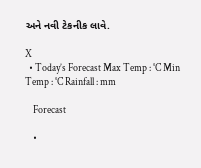અને નવી ટેકનીક લાવે.

X
  • Today’s Forecast Max Temp : °C Min Temp : °C Rainfall : mm

    Forecast

    •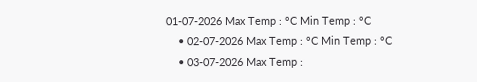01-07-2026 Max Temp : °C Min Temp : °C
    • 02-07-2026 Max Temp : °C Min Temp : °C
    • 03-07-2026 Max Temp :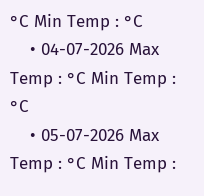°C Min Temp : °C
    • 04-07-2026 Max Temp : °C Min Temp : °C
    • 05-07-2026 Max Temp : °C Min Temp :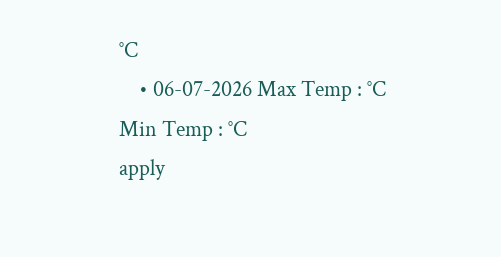°C
    • 06-07-2026 Max Temp : °C Min Temp : °C
apply